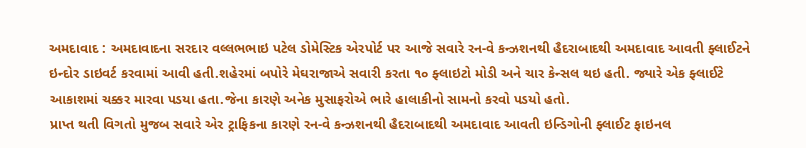અમદાવાદ : અમદાવાદના સરદાર વલ્લભભાઇ પટેલ ડોમેસ્ટિક એરપોર્ટ પર આજે સવારે રન-વે કન્ઝશનથી હૈદરાબાદથી અમદાવાદ આવતી ફ્લાઈટને ઇન્દોર ડાઇવર્ટ કરવામાં આવી હતી.શહેરમાં બપોરે મેઘરાજાએ સવારી કરતા ૧૦ ફ્લાઇટો મોડી અને ચાર કેન્સલ થઇ હતી. જ્યારે એક ફ્લાઈટે આકાશમાં ચક્કર મારવા પડયા હતા.જેના કારણે અનેક મુસાફરોએ ભારે હાલાકીનો સામનો કરવો પડયો હતો.
પ્રાપ્ત થતી વિગતો મુજબ સવારે એર ટ્રાફિકના કારણે રન-વે કન્ઝશનથી હૈદરાબાદથી અમદાવાદ આવતી ઇન્ડિગોની ફ્લાઈટ ફાઇનલ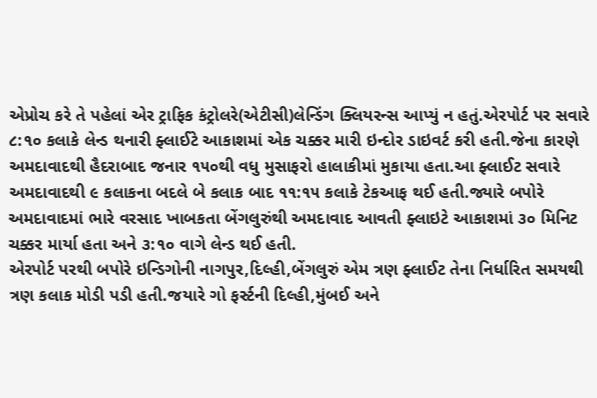એપ્રોચ કરે તે પહેલાં એર ટ્રાફિક કંટ્રોલરે(એટીસી)લેન્ડિંગ ક્લિયરન્સ આપ્યું ન હતું.એરપોર્ટ પર સવારે ૮:૧૦ કલાકે લેન્ડ થનારી ફ્લાઈટે આકાશમાં એક ચક્કર મારી ઇન્દોર ડાઇવર્ટ કરી હતી.જેના કારણે અમદાવાદથી હૈદરાબાદ જનાર ૧૫૦થી વધુ મુસાફરો હાલાકીમાં મુકાયા હતા.આ ફ્લાઈટ સવારે અમદાવાદથી ૯ કલાકના બદલે બે કલાક બાદ ૧૧:૧૫ કલાકે ટેકઆફ થઈ હતી.જ્યારે બપોરે અમદાવાદમાં ભારે વરસાદ ખાબકતા બેંગલુરુંથી અમદાવાદ આવતી ફ્લાઇટે આકાશમાં ૩૦ મિનિટ ચક્કર માર્યા હતા અને ૩:૧૦ વાગે લેન્ડ થઈ હતી.
એરપોર્ટ પરથી બપોરે ઇન્ડિગોની નાગપુર,દિલ્હી,બેંગલુરું એમ ત્રણ ફ્લાઈટ તેના નિર્ધારિત સમયથી ત્રણ કલાક મોડી પડી હતી.જયારે ગો ફર્સ્ટની દિલ્હી,મુંબઈ અને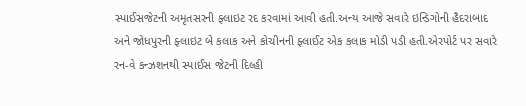સ્પાઈસજેટની અમૃતસરની ફ્લાઇટ રદ કરવામાં આવી હતી.અન્ય આજે સવારે ઇન્ડિગોની હૈદરાબાદ અને જોધપુરની ફ્લાઇટ બે કલાક અને કોચીનની ફ્લાઈટ એક કલાક મોડી પડી હતી.એરપોર્ટ પર સવારે રન-વે કન્ઝશનથી સ્પાઈસ જેટની દિલ્હી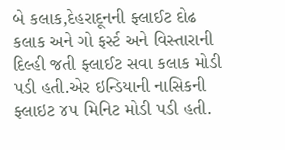બે કલાક,દેહરાદૂનની ફ્લાઈટ દોઢ કલાક અને ગો ફર્સ્ટ અને વિસ્તારાની દિલ્હી જતી ફ્લાઈટ સવા કલાક મોડી પડી હતી.એર ઇન્ડિયાની નાસિકની ફ્લાઇટ ૪૫ મિનિટ મોડી પડી હતી.